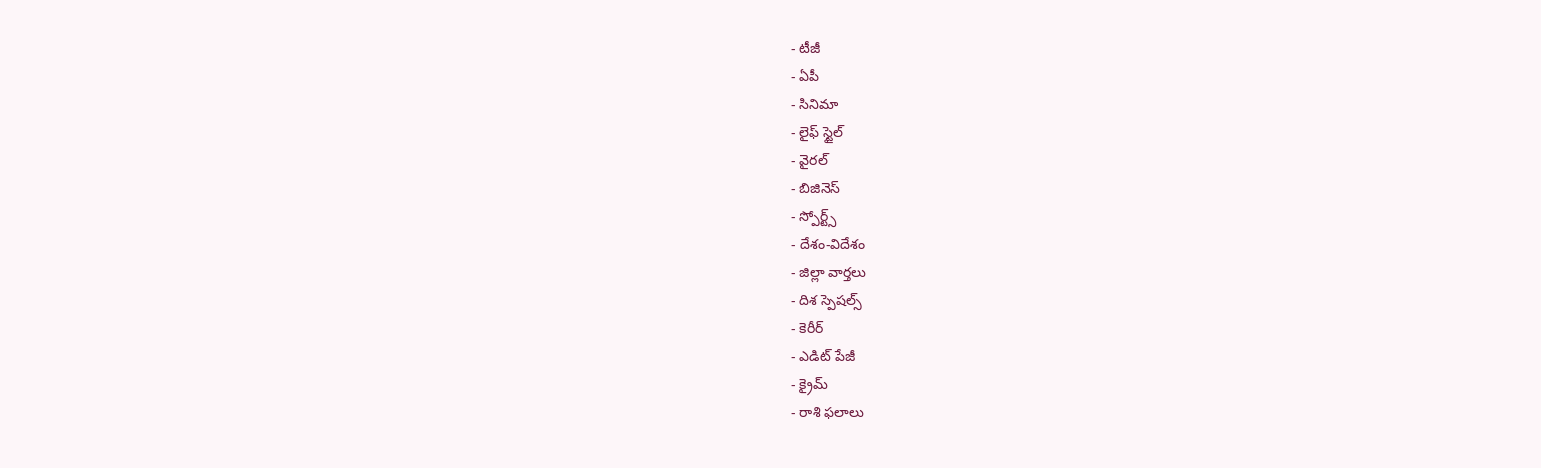- టీజీ
- ఏపీ
- సినిమా
- లైఫ్ స్టైల్
- వైరల్
- బిజినెస్
- స్పోర్ట్స్
- దేశం-విదేశం
- జిల్లా వార్తలు
- దిశ స్పెషల్స్
- కెరీర్
- ఎడిట్ పేజీ
- క్రైమ్
- రాశి ఫలాలు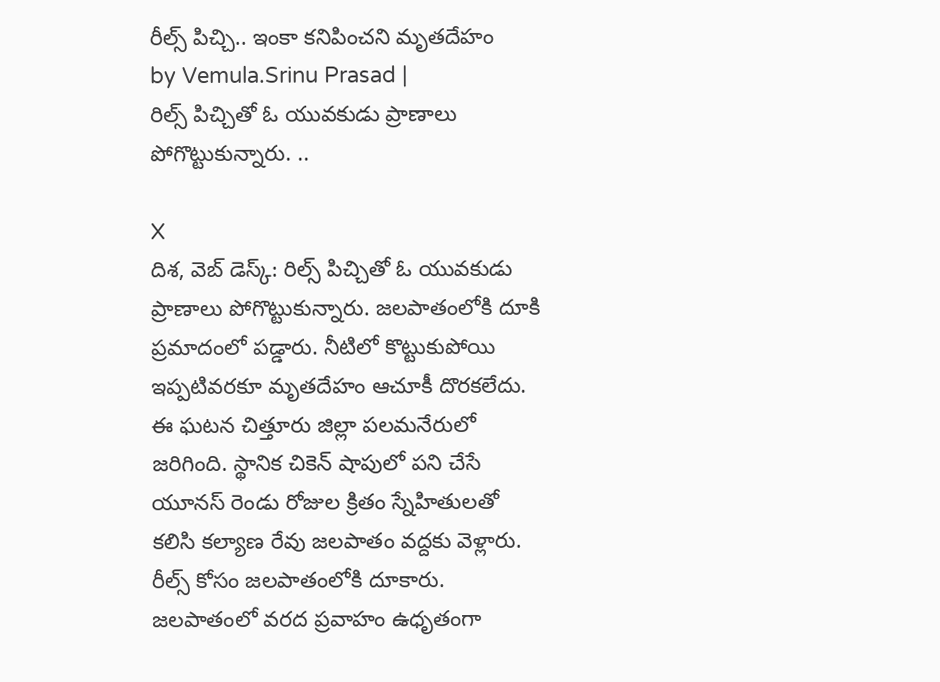రీల్స్ పిచ్చి.. ఇంకా కనిపించని మృతదేహం
by Vemula.Srinu Prasad |
రిల్స్ పిచ్చితో ఓ యువకుడు ప్రాణాలు పోగొట్టుకున్నారు. ..

X
దిశ, వెబ్ డెస్క్: రిల్స్ పిచ్చితో ఓ యువకుడు ప్రాణాలు పోగొట్టుకున్నారు. జలపాతంలోకి దూకి ప్రమాదంలో పడ్డారు. నీటిలో కొట్టుకుపోయి ఇప్పటివరకూ మృతదేహం ఆచూకీ దొరకలేదు. ఈ ఘటన చిత్తూరు జిల్లా పలమనేరులో జరిగింది. స్థానిక చికెన్ షాపులో పని చేసే యూనస్ రెండు రోజుల క్రితం స్నేహితులతో కలిసి కల్యాణ రేవు జలపాతం వద్దకు వెళ్లారు. రీల్స్ కోసం జలపాతంలోకి దూకారు. జలపాతంలో వరద ప్రవాహం ఉధృతంగా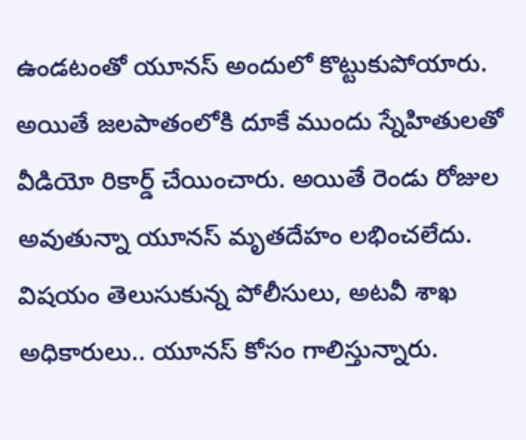ఉండటంతో యూనస్ అందులో కొట్టుకుపోయారు. అయితే జలపాతంలోకి దూకే ముందు స్నేహితులతో వీడియో రికార్డ్ చేయించారు. అయితే రెండు రోజుల అవుతున్నా యూనస్ మృతదేహం లభించలేదు. విషయం తెలుసుకున్న పోలీసులు, అటవీ శాఖ అధికారులు.. యూనస్ కోసం గాలిస్తున్నారు.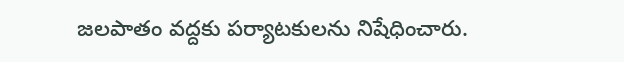జలపాతం వద్దకు పర్యాటకులను నిషేధించారు.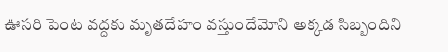ఊసరి పెంట వద్దకు మృతదేహం వస్తుందేమోని అక్కడ సిబ్బందిని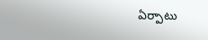ఏర్పాటు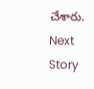చేశారు.
Next Story